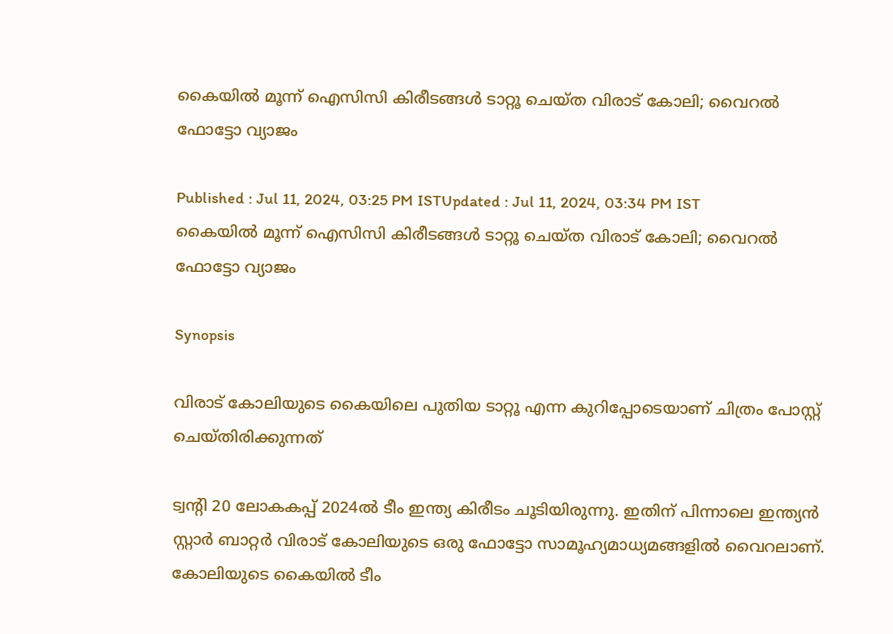കൈയില്‍ മൂന്ന് ഐസിസി കിരീടങ്ങള്‍ ടാറ്റൂ ചെയ്‌ത വിരാട് കോലി; വൈറല്‍ ഫോട്ടോ വ്യാജം

Published : Jul 11, 2024, 03:25 PM ISTUpdated : Jul 11, 2024, 03:34 PM IST
കൈയില്‍ മൂന്ന് ഐസിസി കിരീടങ്ങള്‍ ടാറ്റൂ ചെയ്‌ത വിരാട് കോലി; വൈറല്‍ ഫോട്ടോ വ്യാജം

Synopsis

വിരാട് കോലിയുടെ കൈയിലെ പുതിയ ടാറ്റൂ എന്ന കുറിപ്പോടെയാണ് ചിത്രം പോസ്റ്റ് ചെയ്‌തിരിക്കുന്നത്

ട്വന്‍റി 20 ലോകകപ്പ് 2024ല്‍ ടീം ഇന്ത്യ കിരീടം ചൂടിയിരുന്നു. ഇതിന് പിന്നാലെ ഇന്ത്യന്‍ സ്റ്റാര്‍ ബാറ്റര്‍ വിരാട് കോലിയുടെ ഒരു ഫോട്ടോ സാമൂഹ്യമാധ്യമങ്ങളില്‍ വൈറലാണ്. കോലിയുടെ കൈയില്‍ ടീം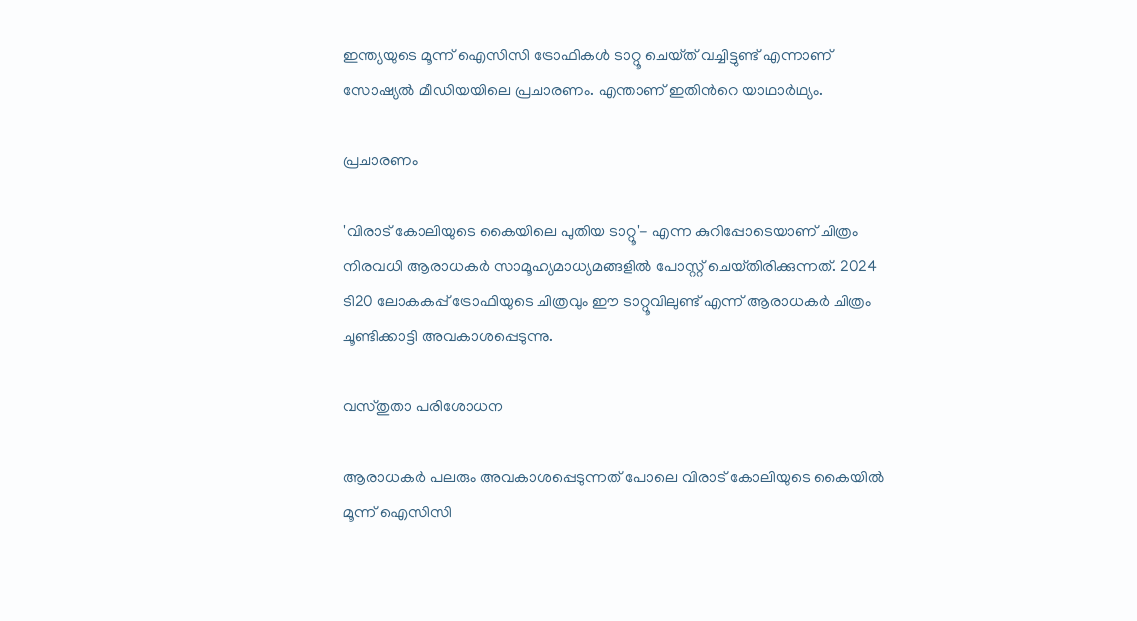ഇന്ത്യയുടെ മൂന്ന് ഐസിസി ട്രോഫികള്‍ ടാറ്റൂ ചെയ്‌ത് വച്ചിട്ടുണ്ട് എന്നാണ് സോഷ്യല്‍ മീഡിയയിലെ പ്രചാരണം. എന്താണ് ഇതിന്‍റെ യാഥാര്‍ഥ്യം.

പ്രചാരണം

'വിരാട് കോലിയുടെ കൈയിലെ പുതിയ ടാറ്റൂ'- എന്ന കുറിപ്പോടെയാണ് ചിത്രം നിരവധി ആരാധകര്‍ സാമൂഹ്യമാധ്യമങ്ങളില്‍ പോസ്റ്റ് ചെയ്‌തിരിക്കുന്നത്. 2024 ടി20 ലോകകപ്പ് ട്രോഫിയുടെ ചിത്രവും ഈ ടാറ്റൂവിലുണ്ട് എന്ന് ആരാധകര്‍ ചിത്രം ചൂണ്ടിക്കാട്ടി അവകാശപ്പെടുന്നു.

വസ്‌തുതാ പരിശോധന

ആരാധകര്‍ പലരും അവകാശപ്പെടുന്നത് പോലെ വിരാട് കോലിയുടെ കൈയില്‍ മൂന്ന് ഐസിസി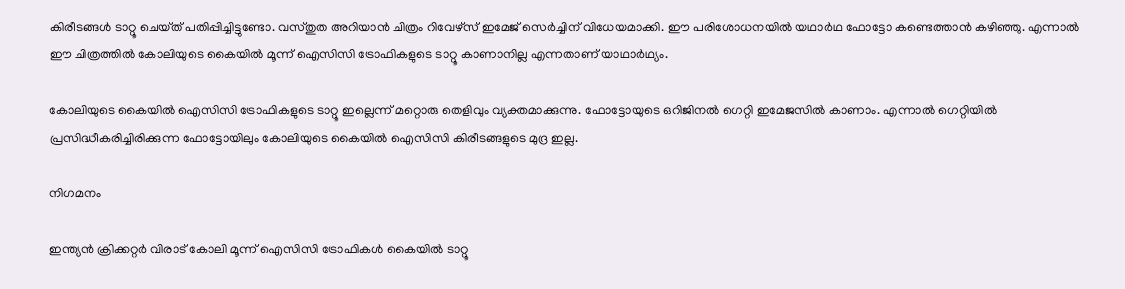കിരീടങ്ങള്‍ ടാറ്റൂ ചെയ്‌ത് പതിപ്പിച്ചിട്ടുണ്ടോ. വസ്‌തുത അറിയാന്‍ ചിത്രം റിവേഴ്‌സ് ഇമേജ് സെര്‍ച്ചിന് വിധേയമാക്കി. ഈ പരിശോധനയില്‍ യഥാര്‍ഥ ഫോട്ടോ കണ്ടെത്താന്‍ കഴിഞ്ഞു. എന്നാല്‍ ഈ ചിത്രത്തില്‍ കോലിയുടെ കൈയില്‍ മൂന്ന് ഐസിസി ട്രോഫികളുടെ ടാറ്റൂ കാണാനില്ല എന്നതാണ് യാഥാര്‍ഥ്യം.

കോലിയുടെ കൈയില്‍ ഐസിസി ട്രോഫികളുടെ ടാറ്റൂ ഇല്ലെന്ന് മറ്റൊരു തെളിവും വ്യക്തമാക്കുന്നു. ഫോട്ടോയുടെ ഒറിജിനല്‍ ഗെറ്റി ഇമേജസില്‍ കാണാം. എന്നാല്‍ ഗെറ്റിയില്‍ പ്രസിദ്ധീകരിച്ചിരിക്കുന്ന ഫോട്ടോയിലും കോലിയുടെ കൈയില്‍ ഐസിസി കിരീടങ്ങളുടെ മുദ്ര ഇല്ല.

നിഗമനം

ഇന്ത്യന്‍ ക്രിക്കറ്റര്‍ വിരാട് കോലി മൂന്ന് ഐസിസി ട്രോഫികള്‍ കൈയില്‍ ടാറ്റൂ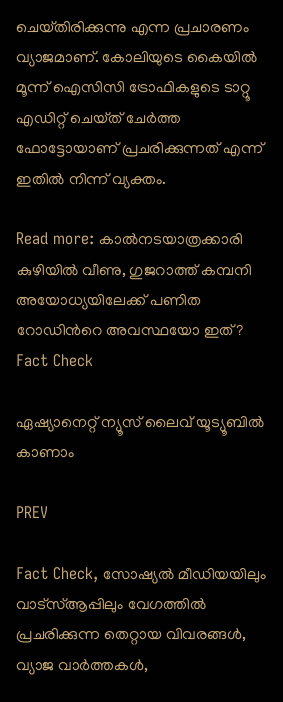ചെയ്‌തിരിക്കുന്നു എന്ന പ്രചാരണം വ്യാജമാണ്. കോലിയുടെ കൈയില്‍ മൂന്ന് ഐസിസി ട്രോഫികളുടെ ടാറ്റൂ എഡിറ്റ് ചെയ്‌ത് ചേര്‍ത്ത ഫോട്ടോയാണ് പ്രചരിക്കുന്നത് എന്ന് ഇതില്‍ നിന്ന് വ്യക്തം.

Read more: കാല്‍നടയാത്രക്കാരി കുഴിയില്‍ വീണു, ഗുജറാത്ത് കമ്പനി അയോധ്യയിലേക്ക് പണിത റോഡിന്‍റെ അവസ്ഥയോ ഇത്? Fact Check

ഏഷ്യാനെറ്റ് ന്യൂസ് ലൈവ് യൂട്യൂബിൽ കാണാം

PREV

Fact Check, സോഷ്യൽ മീഡിയയിലും വാട്സ്ആപ്പിലും വേഗത്തിൽ പ്രചരിക്കുന്ന തെറ്റായ വിവരങ്ങൾ, വ്യാജ വാർത്തകൾ,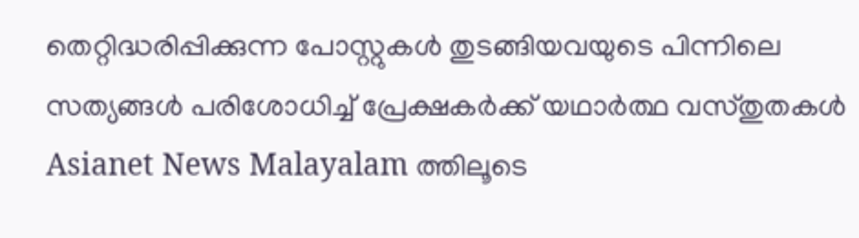തെറ്റിദ്ധരിപ്പിക്കുന്ന പോസ്റ്റുകൾ തുടങ്ങിയവയുടെ പിന്നിലെ സത്യങ്ങൾ പരിശോധിച്ച് പ്രേക്ഷകർക്ക് യഥാർത്ഥ വസ്തുതകൾ Asianet News Malayalam ത്തിലൂടെ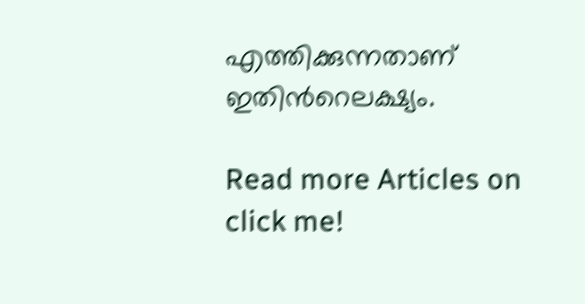എത്തിക്കുന്നതാണ് ഇതിന്‍റെലക്ഷ്യം.

Read more Articles on
click me!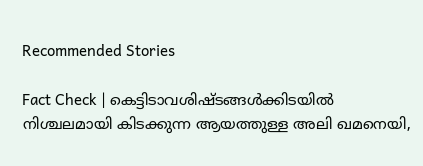Recommended Stories

Fact Check | കെട്ടിടാവശിഷ്‍ടങ്ങള്‍ക്കിടയില്‍ നിശ്ചലമായി കിടക്കുന്ന ആയത്തുള്ള അലി ഖമനെയി,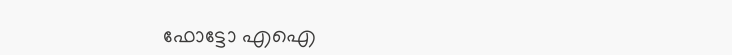ഫോട്ടോ എഐ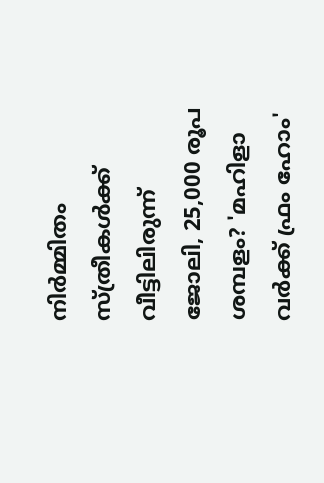നിർമ്മിതം
സ്ത്രീകൾക്ക് വീട്ടിലിരുന്ന് ജോലി, 25,000 രൂപ ശമ്പളം? 'മഹിളാ വർക്ക് ഫ്രം ഹോം'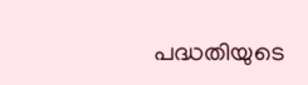പദ്ധതിയുടെ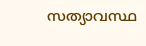സത്യാവസ്ഥ